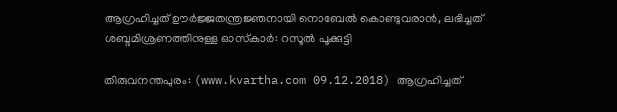ആഗ്രഹിച്ചത് ഊര്‍ജ്ജതന്ത്രജ്ഞനായി നൊബേല്‍ കൊണ്ടുവരാന്‍, ലഭിച്ചത് ശബ്ദമിശ്രണത്തിനുള്ള ഓസ്‌കാര്‍: റസൂല്‍ പൂക്കുട്ടി

തിരുവനന്തപുരം: (www.kvartha.com 09.12.2018) ആഗ്രഹിച്ചത്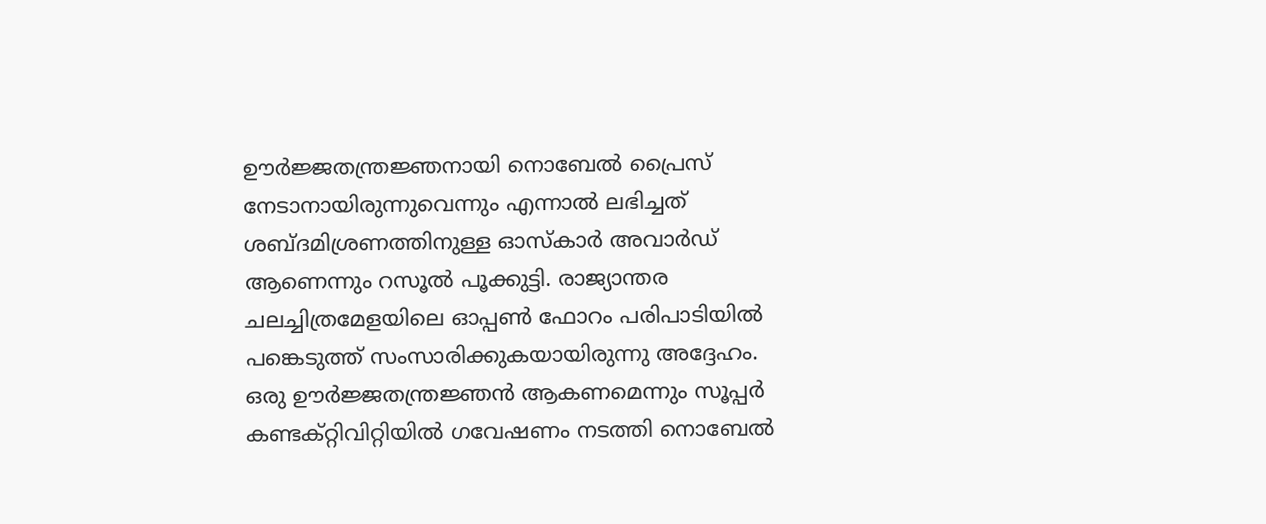ഊര്‍ജ്ജതന്ത്രജ്ഞനായി നൊബേല്‍ പ്രൈസ് നേടാനായിരുന്നുവെന്നും എന്നാല്‍ ലഭിച്ചത് ശബ്ദമിശ്രണത്തിനുള്ള ഓസ്‌കാര്‍ അവാര്‍ഡ് ആണെന്നും റസൂല്‍ പൂക്കുട്ടി. രാജ്യാന്തര ചലച്ചിത്രമേളയിലെ ഓപ്പണ്‍ ഫോറം പരിപാടിയില്‍ പങ്കെടുത്ത് സംസാരിക്കുകയായിരുന്നു അദ്ദേഹം. ഒരു ഊര്‍ജ്ജതന്ത്രജ്ഞന്‍ ആകണമെന്നും സൂപ്പര്‍ കണ്ടക്റ്റിവിറ്റിയില്‍ ഗവേഷണം നടത്തി നൊബേല്‍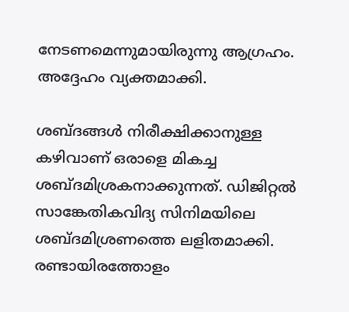നേടണമെന്നുമായിരുന്നു ആഗ്രഹം. അദ്ദേഹം വ്യക്തമാക്കി.

ശബ്ദങ്ങള്‍ നിരീക്ഷിക്കാനുള്ള കഴിവാണ് ഒരാളെ മികച്ച ശബ്ദമിശ്രകനാക്കുന്നത്. ഡിജിറ്റല്‍ സാങ്കേതികവിദ്യ സിനിമയിലെ ശബ്ദമിശ്രണത്തെ ലളിതമാക്കി. രണ്ടായിരത്തോളം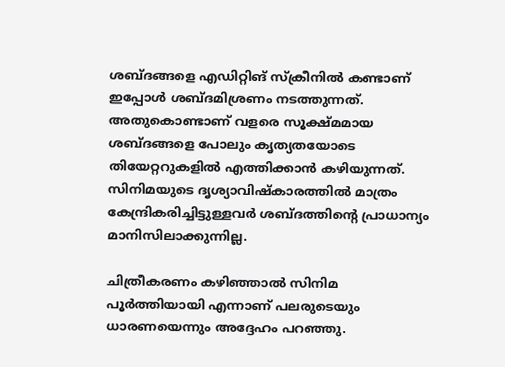ശബ്ദങ്ങളെ എഡിറ്റിങ് സ്‌ക്രീനില്‍ കണ്ടാണ് ഇപ്പോള്‍ ശബ്ദമിശ്രണം നടത്തുന്നത്. അതുകൊണ്ടാണ് വളരെ സൂക്ഷ്മമായ ശബ്ദങ്ങളെ പോലും കൃത്യതയോടെ തിയേറ്ററുകളില്‍ എത്തിക്കാന്‍ കഴിയുന്നത്. സിനിമയുടെ ദൃശ്യാവിഷ്‌കാരത്തില്‍ മാത്രം കേന്ദ്രികരിച്ചിട്ടുള്ളവര്‍ ശബ്ദത്തിന്റെ പ്രാധാന്യം മാനിസിലാക്കുന്നില്ല.

ചിത്രീകരണം കഴിഞ്ഞാല്‍ സിനിമ പൂര്‍ത്തിയായി എന്നാണ് പലരുടെയും ധാരണയെന്നും അദ്ദേഹം പറഞ്ഞു.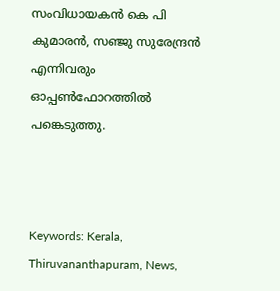സംവിധായകന്‍ കെ പി കുമാരന്‍, സഞ്ജു സുരേന്ദ്രന്‍ എന്നിവരും ഓപ്പണ്‍ഫോറത്തില്‍ പങ്കെടുത്തു.



Keywords: Kerala, Thiruvananthapuram, News,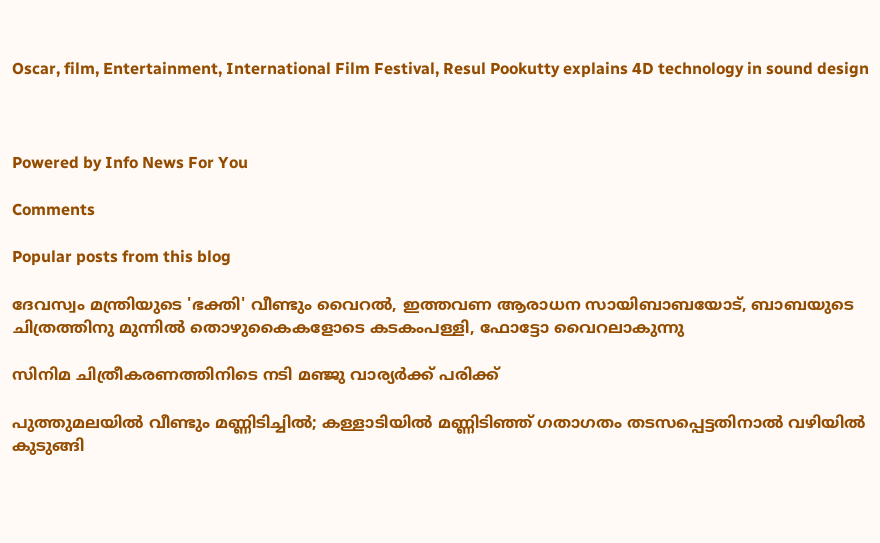Oscar, film, Entertainment, International Film Festival, Resul Pookutty explains 4D technology in sound design



Powered by Info News For You

Comments

Popular posts from this blog

ദേവസ്വം മന്ത്രിയുടെ 'ഭക്തി' വീണ്ടും വൈറല്‍, ഇത്തവണ ആരാധന സായിബാബയോട്, ബാബയുടെ ചിത്രത്തിനു മുന്നില്‍ തൊഴുകൈകളോടെ കടകംപള്ളി, ഫോട്ടോ വൈറലാകുന്നു

സിനിമ ചിത്രീകരണത്തിനിടെ നടി മഞ്ജു വാര്യര്‍ക്ക് പരിക്ക്

പുത്തുമലയില്‍ വീണ്ടും മണ്ണിടിച്ചില്‍; കള്ളാടിയില്‍ മണ്ണിടിഞ്ഞ് ഗതാഗതം തടസപ്പെട്ടതിനാല്‍ വഴിയില്‍ കുടുങ്ങി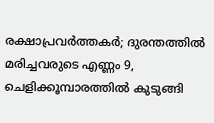രക്ഷാപ്രവര്‍ത്തകര്‍; ദുരന്തത്തില്‍ മരിച്ചവരുടെ എണ്ണം 9, ചെളിക്കൂമ്പാരത്തില്‍ കുടുങ്ങി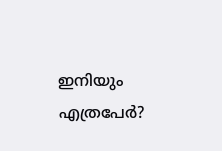ഇനിയും എത്രപേര്‍?